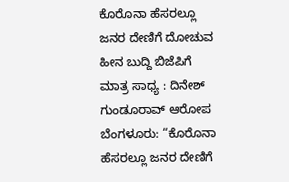ಕೊರೊನಾ ಹೆಸರಲ್ಲೂ ಜನರ ದೇಣಿಗೆ ದೋಚುವ ಹೀನ ಬುದ್ದಿ ಬಿಜೆಪಿಗೆ ಮಾತ್ರ ಸಾಧ್ಯ : ದಿನೇಶ್ ಗುಂಡೂರಾವ್ ಆರೋಪ
ಬೆಂಗಳೂರು: “ಕೊರೊನಾ ಹೆಸರಲ್ಲೂ ಜನರ ದೇಣಿಗೆ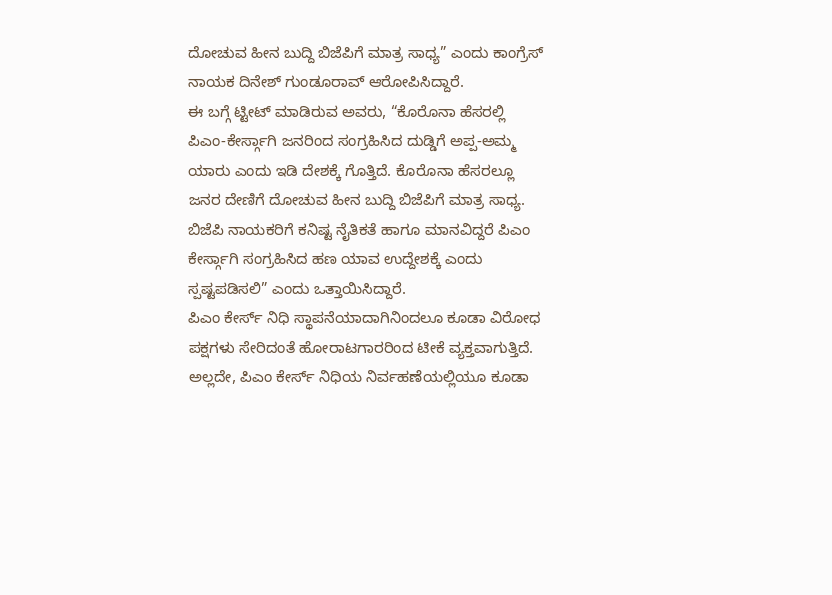ದೋಚುವ ಹೀನ ಬುದ್ದಿ ಬಿಜೆಪಿಗೆ ಮಾತ್ರ ಸಾಧ್ಯ” ಎಂದು ಕಾಂಗ್ರೆಸ್ ನಾಯಕ ದಿನೇಶ್ ಗುಂಡೂರಾವ್ ಆರೋಪಿಸಿದ್ದಾರೆ.
ಈ ಬಗ್ಗೆ ಟ್ಟೀಟ್ ಮಾಡಿರುವ ಅವರು, “ಕೊರೊನಾ ಹೆಸರಲ್ಲಿ ಪಿಎಂ-ಕೇರ್ಸ್ಗಾಗಿ ಜನರಿಂದ ಸಂಗ್ರಹಿಸಿದ ದುಡ್ಡಿಗೆ ಅಪ್ಪ-ಅಮ್ಮ ಯಾರು ಎಂದು ಇಡಿ ದೇಶಕ್ಕೆ ಗೊತ್ತಿದೆ. ಕೊರೊನಾ ಹೆಸರಲ್ಲೂ ಜನರ ದೇಣಿಗೆ ದೋಚುವ ಹೀನ ಬುದ್ದಿ ಬಿಜೆಪಿಗೆ ಮಾತ್ರ ಸಾಧ್ಯ. ಬಿಜೆಪಿ ನಾಯಕರಿಗೆ ಕನಿಷ್ಟ ನೈತಿಕತೆ ಹಾಗೂ ಮಾನವಿದ್ದರೆ ಪಿಎಂ ಕೇರ್ಸ್ಗಾಗಿ ಸಂಗ್ರಹಿಸಿದ ಹಣ ಯಾವ ಉದ್ದೇಶಕ್ಕೆ ಎಂದು ಸ್ಪಷ್ಟಪಡಿಸಲಿ” ಎಂದು ಒತ್ತಾಯಿಸಿದ್ದಾರೆ.
ಪಿಎಂ ಕೇರ್ಸ್ ನಿಧಿ ಸ್ಥಾಪನೆಯಾದಾಗಿನಿಂದಲೂ ಕೂಡಾ ವಿರೋಧ ಪಕ್ಷಗಳು ಸೇರಿದಂತೆ ಹೋರಾಟಗಾರರಿಂದ ಟೀಕೆ ವ್ಯಕ್ತವಾಗುತ್ತಿದೆ. ಅಲ್ಲದೇ, ಪಿಎಂ ಕೇರ್ಸ್ ನಿಧಿಯ ನಿರ್ವಹಣೆಯಲ್ಲಿಯೂ ಕೂಡಾ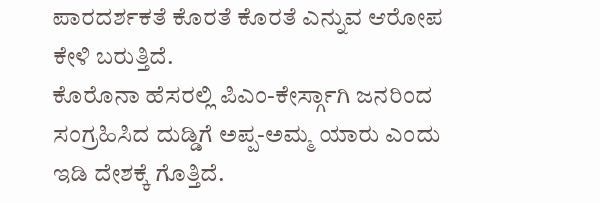ಪಾರದರ್ಶಕತೆ ಕೊರತೆ ಕೊರತೆ ಎನ್ನುವ ಆರೋಪ ಕೇಳಿ ಬರುತ್ತಿದೆ.
ಕೊರೊನಾ ಹೆಸರಲ್ಲಿ ಪಿಎಂ-ಕೇರ್ಸ್ಗಾಗಿ ಜನರಿಂದ ಸಂಗ್ರಹಿಸಿದ ದುಡ್ಡಿಗೆ ಅಪ್ಪ-ಅಮ್ಮ ಯಾರು ಎಂದು ಇಡಿ ದೇಶಕ್ಕೆ ಗೊತ್ತಿದೆ.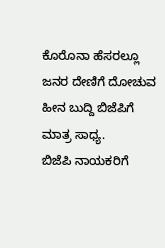ಕೊರೊನಾ ಹೆಸರಲ್ಲೂ ಜನರ ದೇಣಿಗೆ ದೋಚುವ ಹೀನ ಬುದ್ದಿ ಬಿಜೆಪಿಗೆ ಮಾತ್ರ ಸಾಧ್ಯ.
ಬಿಜೆಪಿ ನಾಯಕರಿಗೆ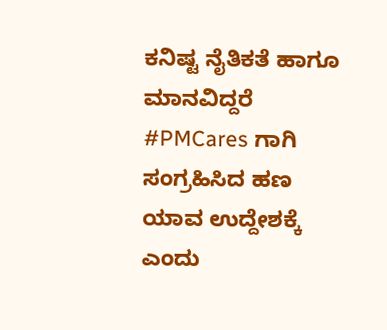ಕನಿಷ್ಟ ನೈತಿಕತೆ ಹಾಗೂ ಮಾನವಿದ್ದರೆ #PMCares ಗಾಗಿ ಸಂಗ್ರಹಿಸಿದ ಹಣ ಯಾವ ಉದ್ದೇಶಕ್ಕೆ ಎಂದು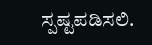ಸ್ಪಷ್ಟಪಡಿಸಲಿ.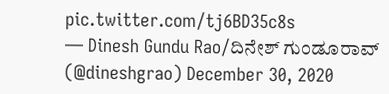pic.twitter.com/tj6BD35c8s
— Dinesh Gundu Rao/ದಿನೇಶ್ ಗುಂಡೂರಾವ್ (@dineshgrao) December 30, 2020